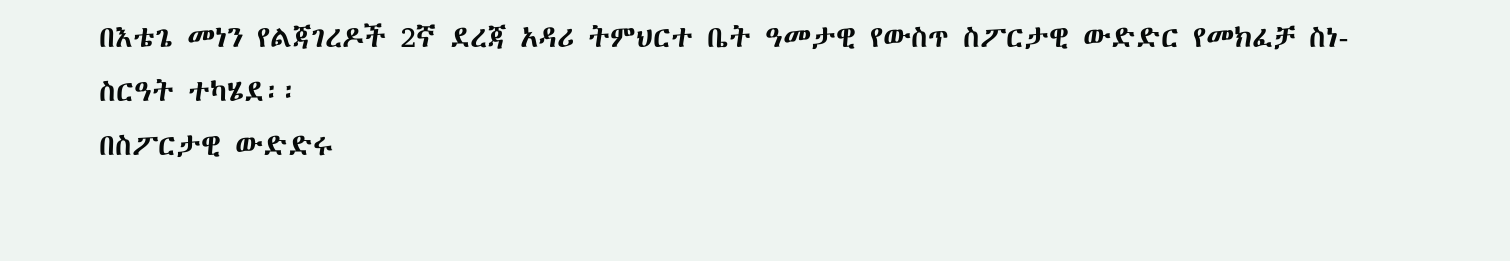በእቴጌ መነን የልጃገረዶች 2ኛ ደረጃ አዳሪ ትምህርተ ቤት ዓመታዊ የውስጥ ስፖርታዊ ውድድር የመክፈቻ ስነ-ስርዓት ተካሄደ፡፡
በስፖርታዊ ውድድሩ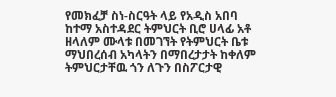የመክፈቻ ስነ-ስርዓት ላይ የአዲስ አበባ ከተማ አስተዳደር ትምህርት ቢሮ ሀላፊ አቶ ዘላለም ሙላቱ በመገኘት የትምህርት ቤቱ ማህበረሰብ አካላትን በማበረታታት ከቀለም ትምህርታቸዉ ጎን ለጉን በስፖርታዊ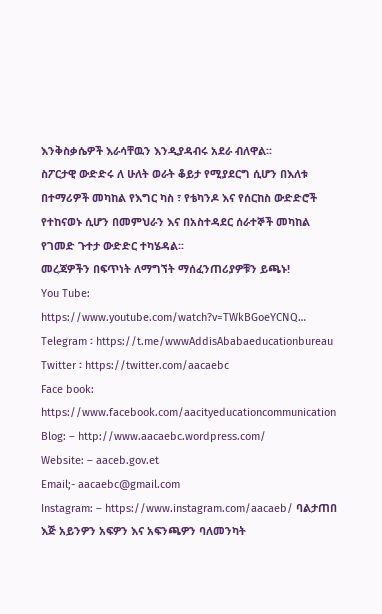እንቅስቃሴዎች እራሳቸዉን እንዲያዳብሩ አደራ ብለዋል፡፡
ስፖርታዊ ውድድሩ ለ ሁለት ወራት ቆይታ የሚያደርግ ሲሆን በእለቱ በተማሪዎች መካከል የእግር ካስ ፣ የቴካንዶ እና የሰርከስ ውድድሮች የተከናወኑ ሲሆን በመምህራን እና በአስተዳደር ሰራተኞች መካከል የገመድ ጉተታ ውድድር ተካሄዳል፡፡
መረጃዎችን በፍጥነት ለማግኘት ማሰፈንጠሪያዎቹን ይጫኑ!
You Tube: https://www.youtube.com/watch?v=TWkBGoeYCNQ…
Telegram ፡ https://t.me/wwwAddisAbabaeducationbureau
Twitter ፡ https://twitter.com/aacaebc
Face book: https://www.facebook.com/aacityeducationcommunication
Blog: – http://www.aacaebc.wordpress.com/
Website: – aaceb.gov.et
Email;- aacaebc@gmail.com
Instagram: – https://www.instagram.com/aacaeb/ ባልታጠበ እጅ አይንዎን አፍዎን እና አፍንጫዎን ባለመንካት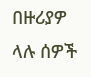በዙሪያዎ ላሉ ሰዎች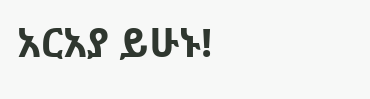አርአያ ይሁኑ!